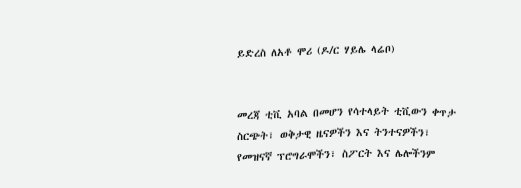ይድረስ ለአቶ ሞሪ (ዶ/ር ሃይሌ ላሬቦ)


መረጃ ቲቪ አባል በመሆን የሳተላይት ቲቪውን ቀጥታ ስርጭት፣ ወቅታዊ ዜናዎችን እና ትንተናዎችን፣ የመዝናኛ ፕሮግራሞችን፣ ስፖርት እና ሌሎችንም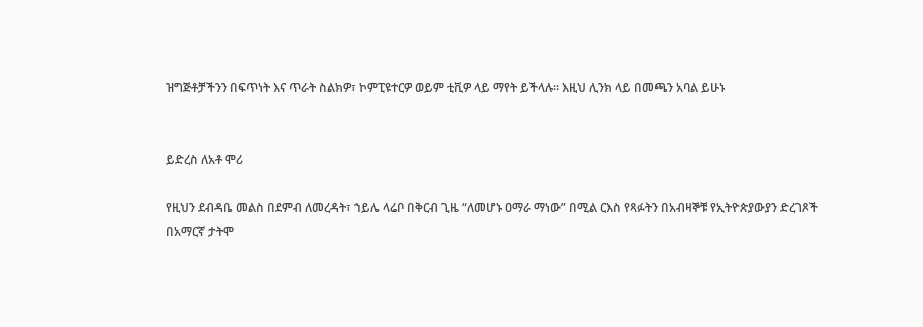ዝግጅቶቻችንን በፍጥነት እና ጥራት ስልክዎ፣ ኮምፒዩተርዎ ወይም ቲቪዎ ላይ ማየት ይችላሉ። እዚህ ሊንክ ላይ በመጫን አባል ይሁኑ


ይድረስ ለአቶ ሞሪ

የዚህን ደብዳቤ መልስ በደምብ ለመረዳት፣ ኀይሌ ላሬቦ በቅርብ ጊዜ “ለመሆኑ ዐማራ ማነው” በሚል ርእስ የጻፉትን በአብዛኞቹ የኢትዮጵያውያን ድረገጾች በአማርኛ ታትሞ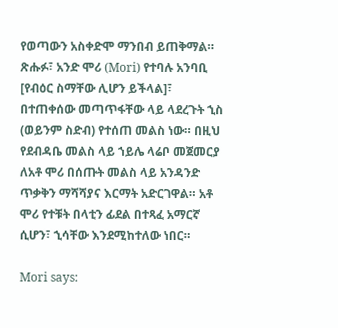የወጣውን አስቀድሞ ማንበብ ይጠቅማል። ጽሑፉ፣ አንድ ሞሪ (Mori) የተባሉ አንባቢ [የብዕር ስማቸው ሊሆን ይችላል]፣ በተጠቀሰው መጣጥፋቸው ላይ ላደረጉት ኂስ (ወይንም ስድብ) የተሰጠ መልስ ነው። በዚህ የደብዳቤ መልስ ላይ ኀይሌ ላሬቦ መጀመርያ ለአቶ ሞሪ በሰጡት መልስ ላይ አንዳንድ ጥቃቅን ማሻሻያና እርማት አድርገዋል። አቶ ሞሪ የተቹት በላቲን ፊደል በተጻፈ አማርኛ ሲሆን፣ ኂሳቸው እንደሚከተለው ነበር።

Mori says: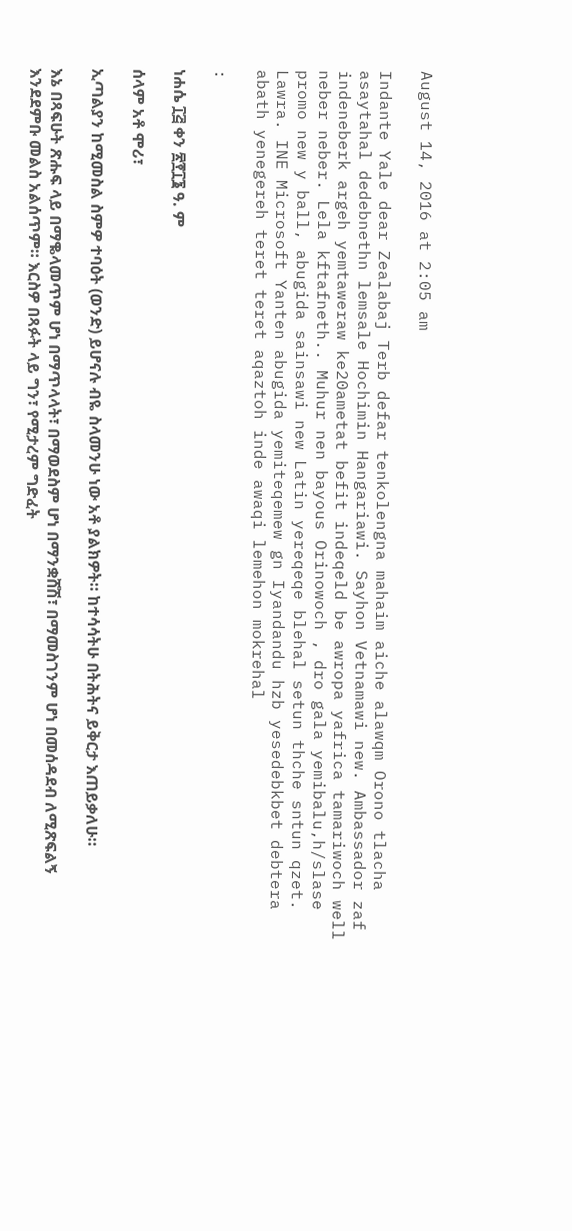August 14, 2016 at 2:05 am

Indante Yale dear Zealabaj Terb defar tenkolengna mahaim aiche alawqm Orono tlacha asaytahal dedebnethn lemsale Hochimin Hangariawi. Sayhon Vetnamawi new. Ambassador zaf indeneberk argeh yemtaweraw ke20ametat befit indeqeld be awropa yafrica tamariwoch well neber neber. Lela kftafneth.. Muhur nen bayous Orinowoch , dro gala yemibalu,h/slase promo new y ball, abugida sainsawi new Latin yereqeqe blehal setun thche sntun qzet. Lawra. INE Microsoft Yanten abugida yemiteqemew gn Iyandandu hzb yesedebkbet debtera abath yenegereh teret teret aqaztoh inde awaqi lemehon mokrehal

:

ነሐሴ ፲፭ ቀን ፳፻፲፮ ዓ. ም

ሰላም አቶ ሞሪ፣

ኢጣልያን ከሚመስል ስምዎ ተባዕት (ወንድ) ይሆናሉ ብዬ ስላመንሁ ነው አቶ ያልክዎት። ከተሳሳትሁ በትሕትና ይቅርታ እጠይቃለሁ።

እኔ በጻፍሁት ጽሑፍ ላይ በማቈላመጥም ሆነ በማጥላላት፣ በማወደስም ሆነ በማንቋሸሽ፣ በማመስገንም ሆነ በመሰዳደብ ለሚጽፍልኝ እንደደምቡ መልስ አልሰጥም። እርስዎ በጻፉት ላይ ግን፣ የሚታረም ግድፈት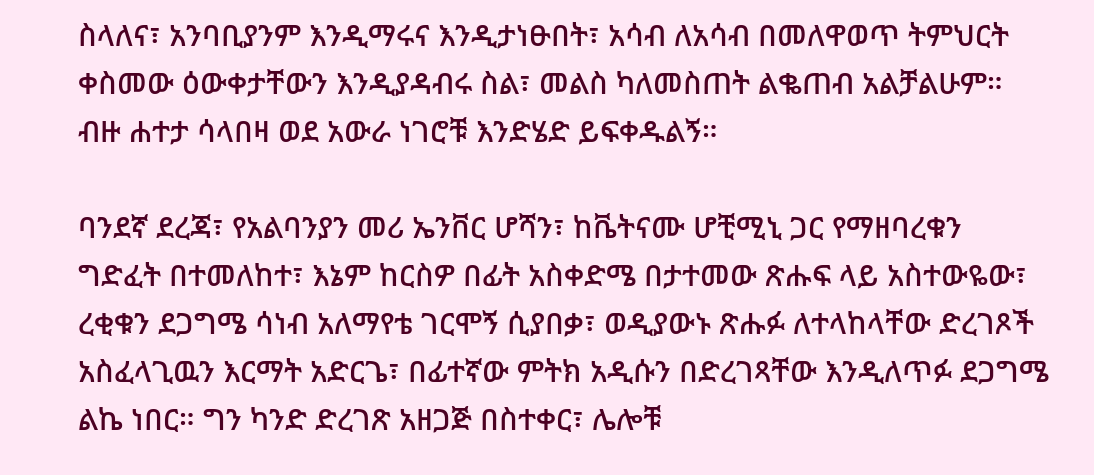ስላለና፣ አንባቢያንም እንዲማሩና እንዲታነፁበት፣ አሳብ ለአሳብ በመለዋወጥ ትምህርት ቀስመው ዕውቀታቸውን እንዲያዳብሩ ስል፣ መልስ ካለመስጠት ልቈጠብ አልቻልሁም። ብዙ ሐተታ ሳላበዛ ወደ አውራ ነገሮቹ እንድሄድ ይፍቀዱልኝ።

ባንደኛ ደረጃ፣ የአልባንያን መሪ ኤንቨር ሆሻን፣ ከቬትናሙ ሆቺሚኒ ጋር የማዘባረቁን ግድፈት በተመለከተ፣ እኔም ከርስዎ በፊት አስቀድሜ በታተመው ጽሑፍ ላይ አስተውዬው፣ ረቂቁን ደጋግሜ ሳነብ አለማየቴ ገርሞኝ ሲያበቃ፣ ወዲያውኑ ጽሑፉ ለተላከላቸው ድረገጾች አስፈላጊዉን እርማት አድርጌ፣ በፊተኛው ምትክ አዲሱን በድረገጻቸው እንዲለጥፉ ደጋግሜ ልኬ ነበር። ግን ካንድ ድረገጽ አዘጋጅ በስተቀር፣ ሌሎቹ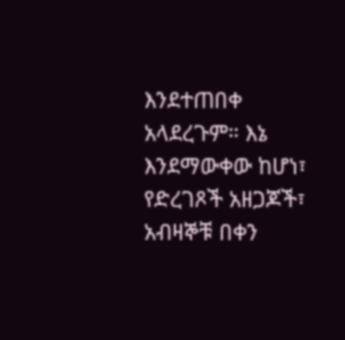እንደተጠበቀ አላደረጉም። እኔ እንደማውቀው ከሆነ፣ የድረገጾች አዘጋጆች፣ አብዛኞቹ በቀን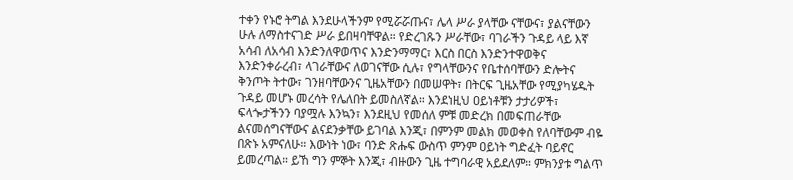ተቀን የኑሮ ትግል እንደሁላችንም የሚሯሯጡና፣ ሌላ ሥራ ያላቸው ናቸውና፣ ያልናቸውን ሁሉ ለማስተናገድ ሥራ ይበዛባቸዋል። የድረገጹን ሥራቸው፣ ባገራችን ጉዳይ ላይ እኛ አሳብ ለአሳብ እንድንለዋወጥና እንድንማማር፣ እርስ በርስ እንድንተዋወቅና እንድንቀራረብ፣ ላገራቸውና ለወገናቸው ሲሉ፣ የግላቸውንና የቤተሰባቸውን ድሎትና ቅንጦት ትተው፣ ገንዘባቸውንና ጊዜአቸውን በመሠዋት፣ በትርፍ ጊዜአቸው የሚያካሄዱት ጉዳይ መሆኑ መረሳት የሌለበት ይመስለኛል። እንደነዚህ ዐይነቶቹን ታታሪዎች፣ ፍላጐታችንን ባያሟሉ እንኳን፣ እንደዚህ የመሰለ ምቹ መድረክ በመፍጠራቸው ልናመሰግናቸውና ልናደንቃቸው ይገባል እንጂ፣ በምንም መልክ መወቀስ የለባቸውም ብዬ በጽኑ አምናለሁ። እውነት ነው፣ ባንድ ጽሑፍ ውስጥ ምንም ዐይነት ግድፈት ባይኖር ይመረጣል። ይኸ ግን ምኞት እንጂ፣ ብዙውን ጊዜ ተግባራዊ አይደለም። ምክንያቱ ግልጥ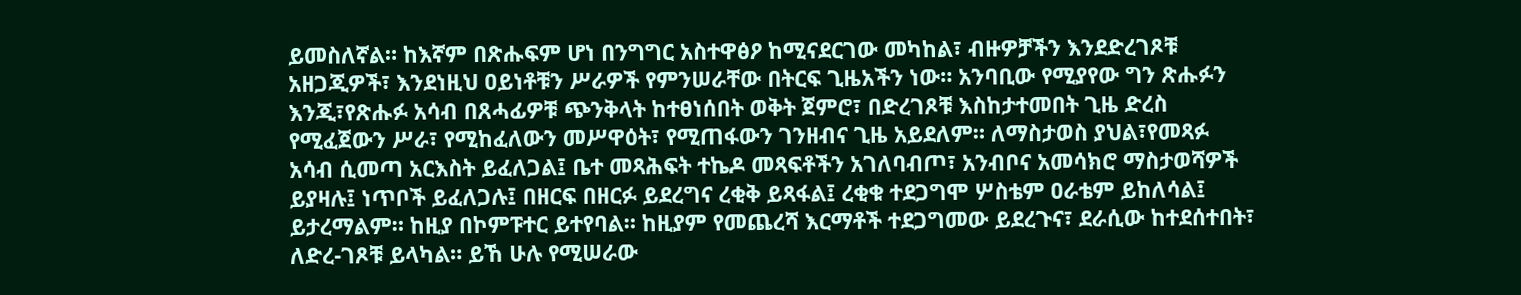ይመስለኛል። ከእኛም በጽሑፍም ሆነ በንግግር አስተዋፅዖ ከሚናደርገው መካከል፣ ብዙዎቻችን እንደድረገጾቹ አዘጋጂዎች፣ እንደነዚህ ዐይነቶቹን ሥራዎች የምንሠራቸው በትርፍ ጊዜአችን ነው። አንባቢው የሚያየው ግን ጽሑፉን እንጂ፣የጽሑፉ አሳብ በጸሓፊዎቹ ጭንቅላት ከተፀነሰበት ወቅት ጀምሮ፣ በድረገጾቹ እስከታተመበት ጊዜ ድረስ የሚፈጀውን ሥራ፣ የሚከፈለውን መሥዋዕት፣ የሚጠፋውን ገንዘብና ጊዜ አይደለም። ለማስታወስ ያህል፣የመጻፉ አሳብ ሲመጣ አርእስት ይፈለጋል፤ ቤተ መጻሕፍት ተኬዶ መጻፍቶችን አገለባብጦ፣ አንብቦና አመሳክሮ ማስታወሻዎች ይያዛሉ፤ ነጥቦች ይፈለጋሉ፤ በዘርፍ በዘርፉ ይደረግና ረቂቅ ይጻፋል፤ ረቂቁ ተደጋግሞ ሦስቴም ዐራቴም ይከለሳል፤ ይታረማልም። ከዚያ በኮምፑተር ይተየባል። ከዚያም የመጨረሻ እርማቶች ተደጋግመው ይደረጉና፣ ደራሲው ከተደሰተበት፣ ለድረ-ገጾቹ ይላካል። ይኸ ሁሉ የሚሠራው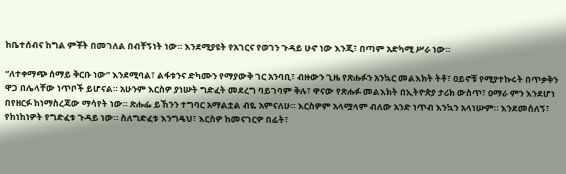ከቤተሰብና ከግል ምቾት በመገለል በብቸኝነት ነው። እንደሚያዩት የአገርና የወገን ጉዳይ ሁኖ ነው እንጂ፣ በጣም አድካሚ ሥራ ነው።

“ለተቀማጭ ሰማይ ቅርቡ ነው” እንደሚባል፣ ልፋቱንና ድካሙን የማያውቅ ገር አንባቢ፣ ብዙውን ጊዜ የጽሑፉን አንኳር መልእክት ትቶ፣ ዐይኖቹ የሚያተኩሩት በጥቃቅን ዋጋ በሌላቸው ነጥቦች ይሆናል። አሁንም እርስዎ ያነሡት ግድፈት መደረግ ባይገባም ቅሉ፣ ዋናው የጽሑፉ መልእክት በኢትዮጵያ ታሪክ ውስጥ፣ ዐማራ ምን እንደሆነ በየዘርፉ ከነማስረጃው ማሳየት ነው። ጽሑፌ ይኸንን ተግባር አማልቷል ብዬ አምናለሁ። እርስዎም አላሟላም ብለው አንድ ነጥብ እንኳን አላነሡም። እንደመሰለኝ፣ የከነከነዎት የግድፈቱ ጉዳይ ነው። ስለግድፈቱ እንግዴህ፣ እርስዎ ከመናገርዎ በፊት፣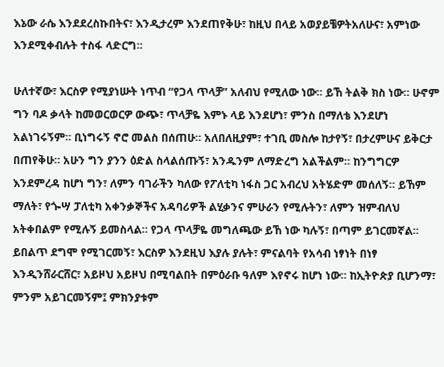እኔው ራሴ እንደደረስኩበትና፣ እንዲታረም እንደጠየቅሁ፣ ከዚህ በላይ አወያይቼዎትአለሁና፣ አምነው እንደሚቀብሉት ተስፋ ላድርግ።

ሁለተኛው፣ እርስዎ የሚያነሡት ነጥብ “የጋላ ጥላቻ” አለብህ የሚለው ነው። ይኸ ትልቅ ክስ ነው። ሁኖም ግን ባዶ ቃላት ከመወርወርዎ ውጭ፣ ጥላቻዬ እምኑ ላይ እንደሆነ፣ ምንስ በማለቴ እንደሆነ አልነገሩኝም። ቢነግሩኝ ኖሮ መልስ በሰጠሁ። አለበለዚያም፣ ተገቢ መስሎ ከታየኝ፣ በታረምሁና ይቅርታ በጠየቅሁ። አሁን ግን ያንን ዕድል ስላልሰጡኝ፣ አንዱንም ለማድረግ አልችልም። ከንግግርዎ እንደምረዳ ከሆነ ግን፣ ለምን ባገራችን ካለው የፖለቲካ ነፋስ ጋር አብረህ አትሄድም መሰለኝ። ይኸም ማለት፣ የጐሣ ፓለቲካ አቀንቃኞችና አዳባሪዎች ልሂቃንና ምሁራን የሚሉትን፣ ለምን ዝምብለህ አትቀበልም የሚሉኝ ይመስላል። የጋላ ጥላቻዬ መግለጫው ይኸ ነው ካሉኝ፣ በጣም ይገርመኛል። ይበልጥ ደግሞ የሚገርመኝ፣ እርስዎ እንደዚህ እያሉ ያሉት፣ ምናልባት የአሳብ ነፃነት በነፃ እንዲንሸራርሸር፣ አይዞህ አይዞህ በሚባልበት በምዕራቡ ዓለም እየኖሩ ከሆነ ነው። ከኢትዮጵያ ቢሆንማ፣ ምንም አይገርመኝም፤ ምክንያቱም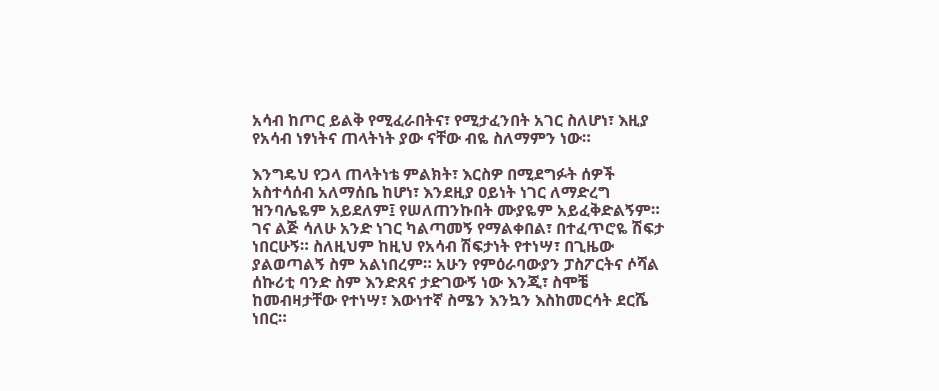አሳብ ከጦር ይልቅ የሚፈራበትና፣ የሚታፈንበት አገር ስለሆነ፣ እዚያ የአሳብ ነፃነትና ጠላትነት ያው ናቸው ብዬ ስለማምን ነው።

እንግዴህ የጋላ ጠላትነቴ ምልክት፣ እርስዎ በሚደግፉት ሰዎች አስተሳሰብ አለማሰቤ ከሆነ፣ እንደዚያ ዐይነት ነገር ለማድረግ ዝንባሌዬም አይደለም፤ የሠለጠንኩበት ሙያዬም አይፈቅድልኝም። ገና ልጅ ሳለሁ አንድ ነገር ካልጣመኝ የማልቀበል፣ በተፈጥሮዬ ሽፍታ ነበርሁኝ። ስለዚህም ከዚህ የአሳብ ሽፍታነት የተነሣ፣ በጊዜው ያልወጣልኝ ስም አልነበረም። አሁን የምዕራባውያን ፓስፖርትና ሶሻል ሰኩሪቲ ባንድ ስም እንድጸና ታድገውኝ ነው እንጂ፣ ስሞቼ ከመብዛታቸው የተነሣ፣ እውነተኛ ስሜን እንኳን እስከመርሳት ደርሼ ነበር።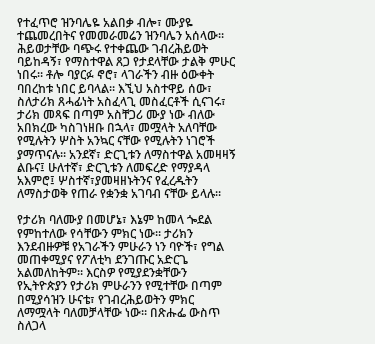የተፈጥሮ ዝንባሌዬ አልበቃ ብሎ፣ ሙያዬ ተጨመረበትና የመመራመሬን ዝንባሌን አሰላው። ሕይወታቸው ባጭሩ የተቀጨው ገብረሕይወት ባይከዳኝ፣ የማስተዋል ጸጋ የታደላቸው ታልቅ ምሁር ነበሩ። ቶሎ ባያርፉ ኖሮ፣ ላገራችን ብዙ ዕውቀት ባበረከቱ ነበር ይባላል። እኚህ አስተዋይ ሰው፣ ስለታሪክ ጸሓፊነት አስፈላጊ መስፈርቶች ሲናገሩ፣ ታሪክ መጻፍ በጣም አስቸጋሪ ሙያ ነው ብለው አበክረው ካስገነዘቡ በኋላ፣ መሟላት አለባቸው የሚሉትን ሦስት አንኳር ናቸው የሚሉትን ነገሮች ያማጥናሉ። አንደኛ፣ ድርጊቱን ለማስተዋል አመዛዛኝ ልቡና፤ ሁለተኛ፣ ድርጊቱን ለመፍረድ የማያዳላ አእምሮ፤ ሦስተኛ፣ያመዛዘኑትንና የፈረዱትን ለማስታወቅ የጠራ የቋንቋ አገባብ ናቸው ይላሉ።

የታሪክ ባለሙያ በመሆኔ፣ እኔም ከመላ ጐደል የምከተለው የሳቸውን ምክር ነው። ታሪክን እንደብዙዎቹ የአገራችን ምሁራን ነን ባዮች፣ የግል መጠቀሚያና የፖለቲካ ደንገጡር አድርጌ አልመለከትም። እርስዎ የሚያደንቋቸውን የኢትዮጵያን የታሪክ ምሁራንን የሚተቸው በጣም በሚያሳዝን ሁናቴ፣ የገብረሕይወትን ምክር ለማሟላት ባለመቻላቸው ነው። በጽሑፌ ውስጥ ስለጋላ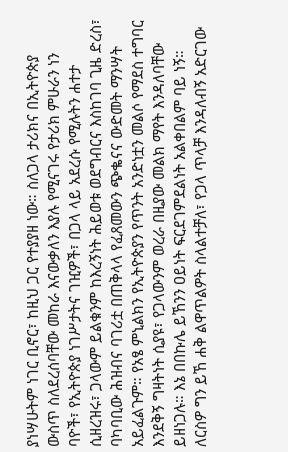ያነሣሁትም ነገር ቢኖር፣ ከዚህ ጋር የተያያዘ ነው። ስለጋላ ታሪክና በኢትዮጵያ ውስጥ ስለደረሰባቸው መከራ እናውቃለን እያሉ የሚናገሩ የታሪክ ምሁራን ነን ባዮች፣ የኢትዮጵያ ነገሥታትና ገዢዎች፣ በጋላ ላይ አደረሱ የሚሉትን ሐተታ ሲዘረዝሩ፣ ጋላውም ይልቁንም ከእረኝነት ሕይወቱ ወደግብርና እስከገባ ጊዜ ድረስ፣ ባካባቢው ሕዝብና ባገሪቷ በጠቅላላ የፈጸመውን ጭቈናና ውድመት ማንሣት አይፈልጉም። የአፄ ምኒልክን የኢትዮጵያን የጥንት አንድነቷን መልሶ የማደስ ተግባር እንደቅኝ ግዛትነት ሲያዩ፣ የጋላውንም ወረራ በዚያው መልክ ማየት እንዳለባቸው ይዘነጋሉ። እኔ በበኩሌ ይኸንን ዐይነት ፍርደገምደልነት አልቀበልም ባይ ነኝ። ለርስዎ ግን ይኸ ሐቅ ልዋጥልዎት ስላልተቻለ፣ የጋላ ጥላቻ እንዳለብኝ አድርገው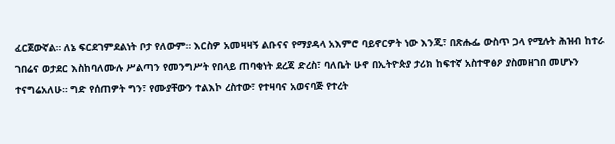ፈርጀውኛል። ለኔ ፍርደገምደልነት ቦታ የለውም። እርስዎ አመዛዛኝ ልቡናና የማያዳላ አእምሮ ባይኖርዎት ነው እንጂ፣ በጽሑፌ ውስጥ ጋላ የሚሉት ሕዝብ ከተራ ገበሬና ወታደር እስከባለሙሉ ሥልጣን የመንግሥት የበላይ ጠባቂነት ደረጃ ድረስ፣ ባለቤት ሁኖ በኢትዮጵያ ታሪክ ከፍተኛ አስተዋፅዖ ያስመዘገበ መሆኑን ተናግሬአለሁ። ግድ የሰጠዎት ግን፣ የሙያቸውን ተልእኮ ረስተው፣ የተዛባና አወናባጅ የተረት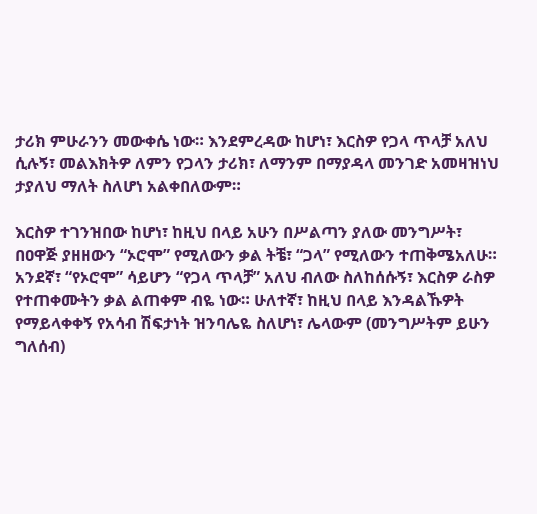ታሪክ ምሁራንን መውቀሴ ነው። እንደምረዳው ከሆነ፣ እርስዎ የጋላ ጥላቻ አለህ ሲሉኝ፣ መልእክትዎ ለምን የጋላን ታሪክ፣ ለማንም በማያዳላ መንገድ አመዛዝነህ ታያለህ ማለት ስለሆነ አልቀበለውም።

እርስዎ ተገንዝበው ከሆነ፣ ከዚህ በላይ አሁን በሥልጣን ያለው መንግሥት፣ በዐዋጅ ያዘዘውን “ኦሮሞ” የሚለውን ቃል ትቼ፣ “ጋላ” የሚለውን ተጠቅሜአለሁ። አንደኛ፣ “የኦሮሞ” ሳይሆን “የጋላ ጥላቻ” አለህ ብለው ስለከሰሱኝ፣ እርስዎ ራስዎ የተጠቀሙትን ቃል ልጠቀም ብዬ ነው። ሁለተኛ፣ ከዚህ በላይ እንዳልኹዎት የማይላቀቀኝ የአሳብ ሽፍታነት ዝንባሌዬ ስለሆነ፣ ሌላውም (መንግሥትም ይሁን ግለሰብ)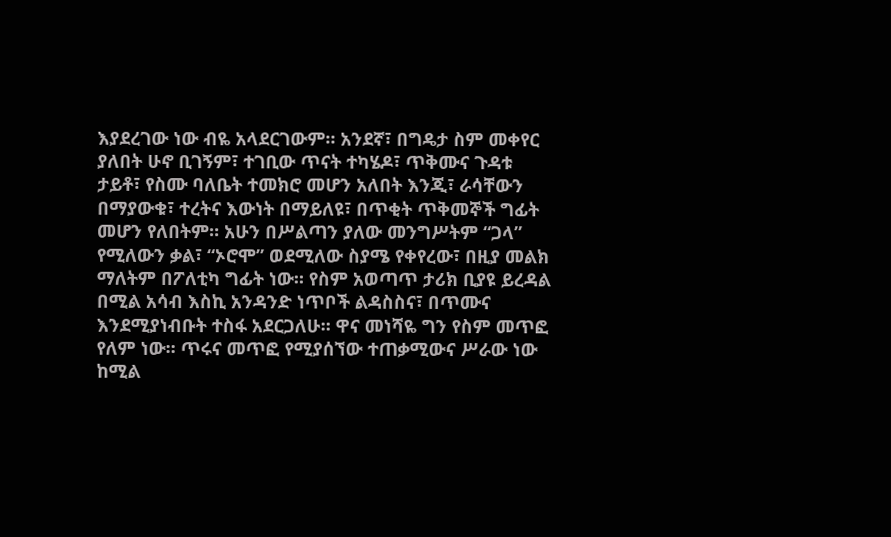እያደረገው ነው ብዬ አላደርገውም። አንደኛ፣ በግዴታ ስም መቀየር ያለበት ሁኖ ቢገኝም፣ ተገቢው ጥናት ተካሄዶ፣ ጥቅሙና ጉዳቱ ታይቶ፣ የስሙ ባለቤት ተመክሮ መሆን አለበት እንጂ፣ ራሳቸውን በማያውቁ፣ ተረትና እውነት በማይለዩ፣ በጥቂት ጥቅመኞች ግፊት መሆን የለበትም። አሁን በሥልጣን ያለው መንግሥትም “ጋላ” የሚለውን ቃል፣ “ኦሮሞ” ወደሚለው ስያሜ የቀየረው፣ በዚያ መልክ ማለትም በፖለቲካ ግፊት ነው። የስም አወጣጥ ታሪክ ቢያዩ ይረዳል በሚል አሳብ እስኪ አንዳንድ ነጥቦች ልዳስስና፣ በጥሙና እንደሚያነብቡት ተስፋ አደርጋለሁ። ዋና መነሻዬ ግን የስም መጥፎ የለም ነው። ጥሩና መጥፎ የሚያሰኘው ተጠቃሚውና ሥራው ነው ከሚል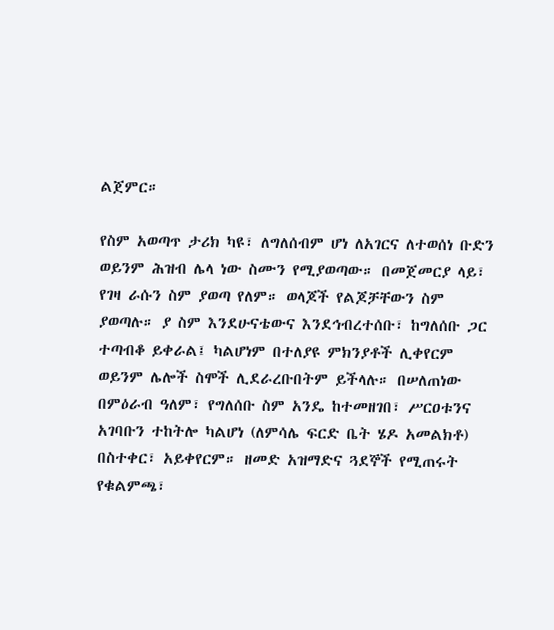ልጀምር።

የስም አወጣጥ ታሪክ ካዩ፣ ለግለሰብም ሆነ ለአገርና ለተወሰነ ቡድን ወይንም ሕዝብ ሌላ ነው ስሙን የሚያወጣው። በመጀመርያ ላይ፣ የገዛ ራሱን ስም ያወጣ የለም። ወላጆች የልጆቻቸውን ስም ያወጣሉ። ያ ስም እንደሁናቴውና እንደኅብረተሰቡ፣ ከግለሰቡ ጋር ተጣብቆ ይቀራል፤ ካልሆነም በተለያዩ ምክንያቶች ሊቀየርም ወይንም ሌሎች ስሞች ሊደራረቡበትም ይችላሉ። በሠለጠነው በምዕራብ ዓለም፣ የግለሰቡ ስም አንዴ ከተመዘገበ፣ ሥርዐቱንና አገባቡን ተከትሎ ካልሆነ (ለምሳሌ ፍርድ ቤት ሄዶ አመልክቶ) በስተቀር፣ አይቀየርም። ዘመድ አዝማድና ጓደኞች የሚጠሩት የቁልምጫ፣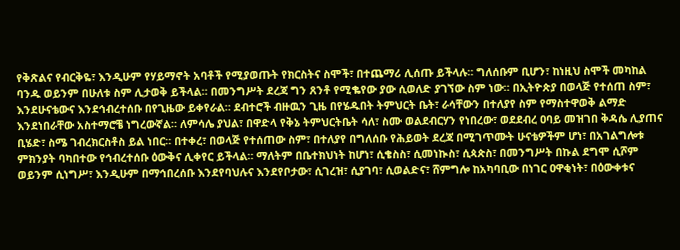የቅጽልና የብርቅዬ፣ እንዲሁም የሃይማኖት አባቶች የሚያወጡት የክርስትና ስሞች፣ በተጨማሪ ሊሰጡ ይችላሉ። ግለሰቡም ቢሆን፣ ከነዚህ ስሞች መካከል ባንዱ ወይንም በሁለቱ ስም ሊታወቅ ይችላል። በመንግሥት ደረጃ ግን ጸንቶ የሚቈየው ያው ሲወለድ ያገኘው ስም ነው። በኢትዮጵያ በወላጅ የተሰጠ ስም፣ እንደሁናቴውና እንደኅብረተሰቡ በየጊዜው ይቀየራል። ደብተሮች ብዙዉን ጊዜ በየሄዱበት ትምህርት ቤት፣ ራሳቸውን በተለያየ ስም የማስተዋወቅ ልማድ እንደነበራቸው አስተማሮቼ ነግረውኛል። ለምሳሌ ያህል፣ በዋድላ የቅኔ ትምህርትቤት ሳለ፣ ስሙ ወልደብርሃን የነበረው፣ ወደደብረ ዐባይ መዝገበ ቅዳሴ ሊያጠና ቢሄድ፣ ስሜ ገብረክርስቶስ ይል ነበር። በተቀረ፣ በወላጅ የተሰጠው ስም፣ በተለያየ በግለሰቡ የሕይወት ደረጃ በሚገጥሙት ሁናቴዎችም ሆነ፣ በአገልግሎቱ ምክንያት ባካበተው የኅብረተሰቡ ዕውቅና ሊቀየር ይችላል። ማለትም በቤተክህነት ከሆነ፣ ሲቄስስ፣ ሲመነኲስ፣ ሲጳጵስ፣ በመንግሥት በኩል ደግሞ ሲሾም ወይንም ሲነግሥ፣ እንዲሁም በማኅበረሰቡ እንደየባህሉና እንደየቦታው፣ ሲገረዝ፣ ሲያገባ፣ ሲወልድና፣ ሸምግሎ ከአካባቢው በነገር ዐዋቂነት፣ በዕውቀቱና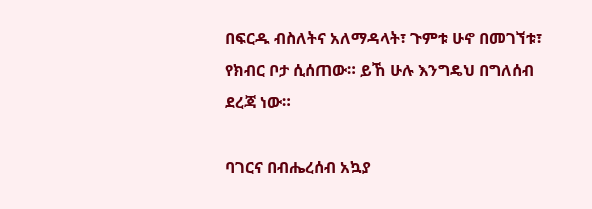በፍርዱ ብስለትና አለማዳላት፣ ጉምቱ ሁኖ በመገኘቱ፣ የክብር ቦታ ሲሰጠው። ይኸ ሁሉ እንግዴህ በግለሰብ ደረጃ ነው።

ባገርና በብሔረሰብ አኳያ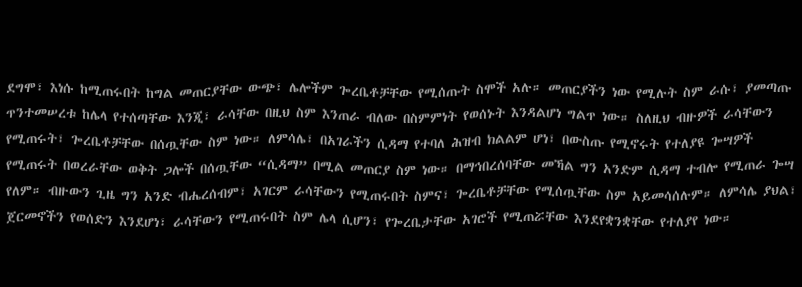ደግሞ፣ እነሱ ከሚጠሩበት ከግል መጠርያቸው ውጭ፣ ሌሎችም ጐረቤቶቻቸው የሚሰጡት ስሞች አሉ። መጠርያችን ነው የሚሉት ስም ራሱ፣ ያመጣጡ ጥንተመሠረቱ ከሌላ የተሰጣቸው እንጂ፣ ራሳቸው በዚህ ስም እንጠራ ብለው በስምምነት የወሰኑት እንዳልሆነ ግልጥ ነው። ስለዚህ ብዙዎች ራሳቸውን የሚጠሩት፣ ጐረቤቶቻቸው በሰጧቸው ስም ነው። ለምሳሌ፣ በአገራችን ሲዳማ የተባለ ሕዝብ ክልልም ሆነ፣ በውስጡ የሚኖሩት የተለያዩ ጐሣዎች የሚጠሩት በወረራቸው ወቅት ጋሎች በሰጧቸው “ሲዳማ” በሚል መጠርያ ስም ነው። በማኅበረሰባቸው መኻል ግን አንድም ሲዳማ ተብሎ የሚጠራ ጐሣ የለም። ብዙውን ጊዜ ግን አንድ ብሔረሰብም፣ አገርም ራሳቸውን የሚጠሩበት ስምና፣ ጐረቤቶቻቸው የሚሰጧቸው ስም አይመሳሰሉም። ለምሳሌ ያህል፣ ጀርመኖችን የወሰድን እንደሆነ፣ ራሳቸውን የሚጠሩበት ስም ሌላ ሲሆን፣ የጐረቤታቸው አገሮች የሚጠሯቸው እንደየቋንቋቸው የተለያየ ነው።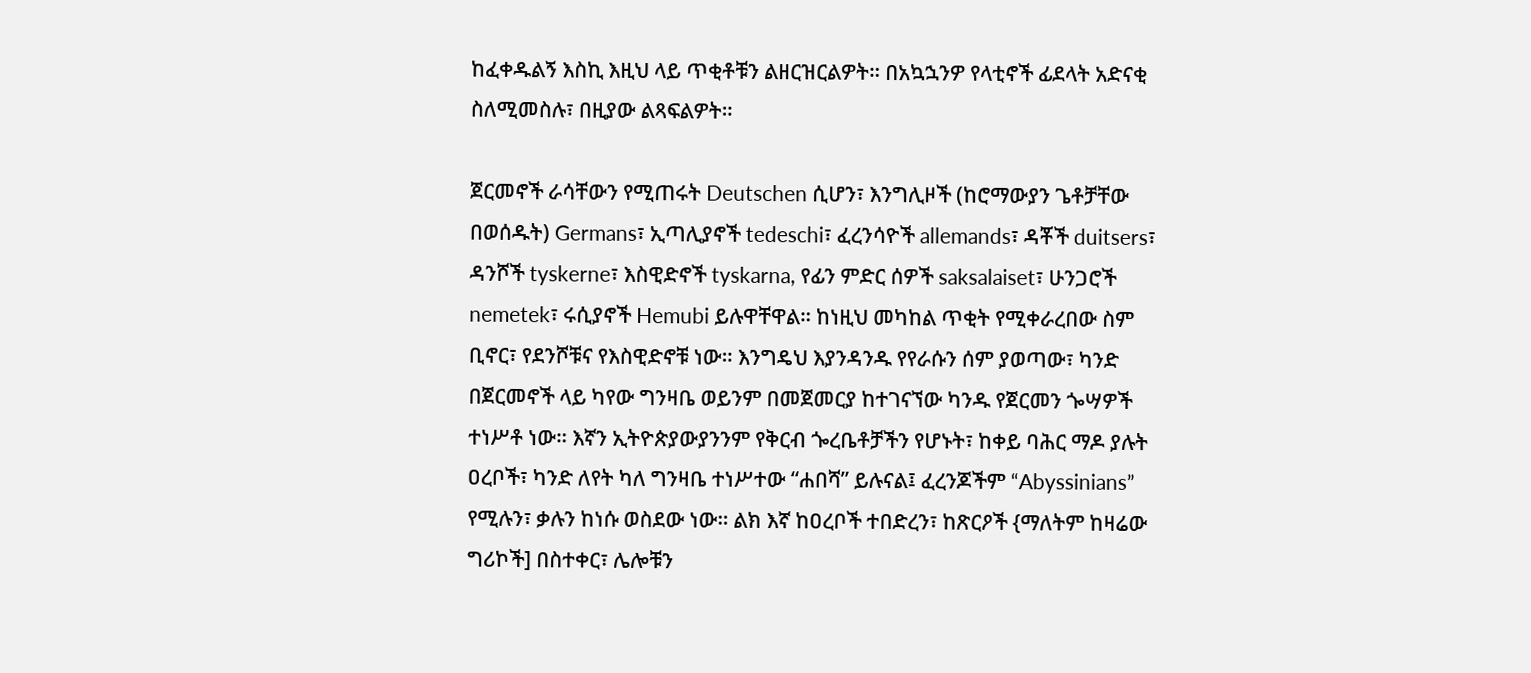ከፈቀዱልኝ እስኪ እዚህ ላይ ጥቂቶቹን ልዘርዝርልዎት። በአኳኋንዎ የላቲኖች ፊደላት አድናቂ ስለሚመስሉ፣ በዚያው ልጻፍልዎት።

ጀርመኖች ራሳቸውን የሚጠሩት Deutschen ሲሆን፣ እንግሊዞች (ከሮማውያን ጌቶቻቸው በወሰዱት) Germans፣ ኢጣሊያኖች tedeschi፣ ፈረንሳዮች allemands፣ ዳቾች duitsers፣ ዳንሾች tyskerne፣ እስዊድኖች tyskarna, የፊን ምድር ሰዎች saksalaiset፣ ሁንጋሮች nemetek፣ ሩሲያኖች Hemubi ይሉዋቸዋል። ከነዚህ መካከል ጥቂት የሚቀራረበው ስም ቢኖር፣ የደንሾቹና የእስዊድኖቹ ነው። እንግዴህ እያንዳንዱ የየራሱን ሰም ያወጣው፣ ካንድ በጀርመኖች ላይ ካየው ግንዛቤ ወይንም በመጀመርያ ከተገናኘው ካንዱ የጀርመን ጐሣዎች ተነሥቶ ነው። እኛን ኢትዮጵያውያንንም የቅርብ ጐረቤቶቻችን የሆኑት፣ ከቀይ ባሕር ማዶ ያሉት ዐረቦች፣ ካንድ ለየት ካለ ግንዛቤ ተነሥተው “ሐበሻ” ይሉናል፤ ፈረንጆችም “Abyssinians” የሚሉን፣ ቃሉን ከነሱ ወስደው ነው። ልክ እኛ ከዐረቦች ተበድረን፣ ከጽርዖች {ማለትም ከዛሬው ግሪኮች] በስተቀር፣ ሌሎቹን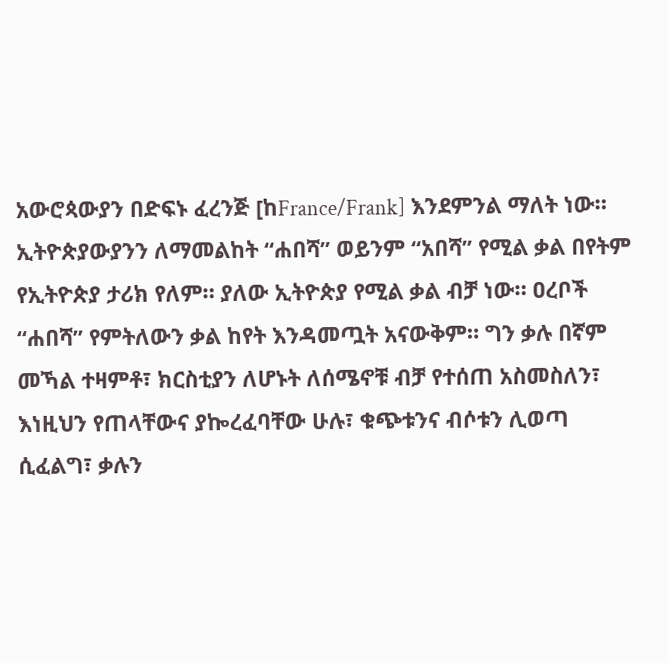አውሮጳውያን በድፍኑ ፈረንጅ [ከFrance/Frank] እንደምንል ማለት ነው። ኢትዮጵያውያንን ለማመልከት “ሐበሻ” ወይንም “አበሻ” የሚል ቃል በየትም የኢትዮጵያ ታሪክ የለም። ያለው ኢትዮጵያ የሚል ቃል ብቻ ነው። ዐረቦች “ሐበሻ” የምትለውን ቃል ከየት እንዳመጧት አናውቅም። ግን ቃሉ በኛም መኻል ተዛምቶ፣ ክርስቲያን ለሆኑት ለሰሜኖቹ ብቻ የተሰጠ አስመስለን፣ እነዚህን የጠላቸውና ያኰረፈባቸው ሁሉ፣ ቁጭቱንና ብሶቱን ሊወጣ ሲፈልግ፣ ቃሉን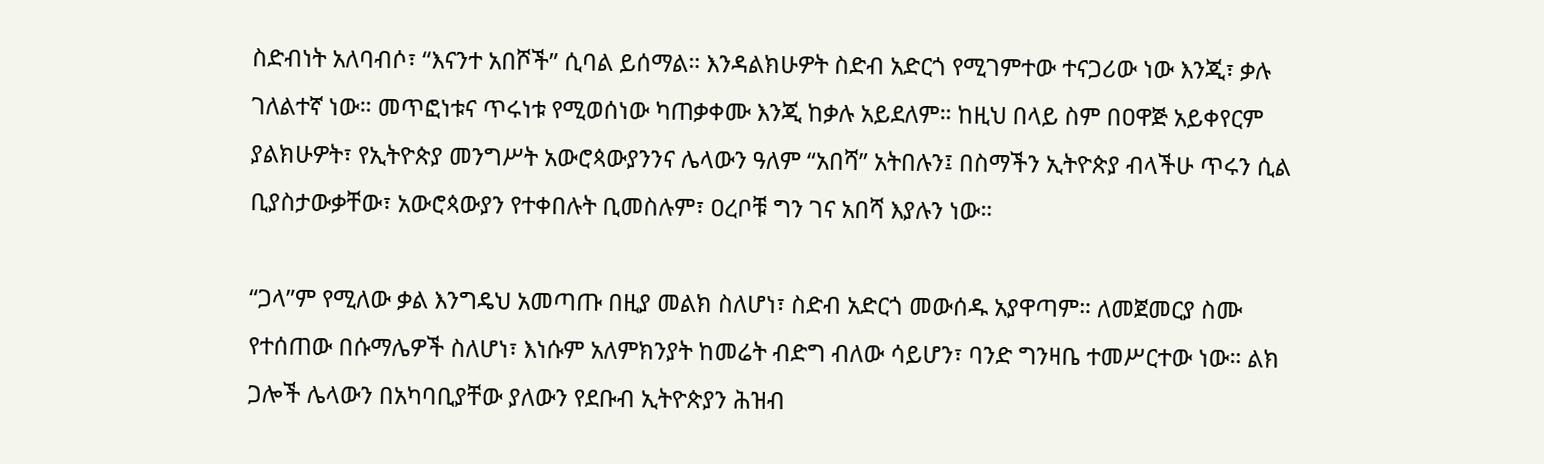ስድብነት አለባብሶ፣ “እናንተ አበሾች” ሲባል ይሰማል። እንዳልክሁዎት ስድብ አድርጎ የሚገምተው ተናጋሪው ነው እንጂ፣ ቃሉ ገለልተኛ ነው። መጥፎነቱና ጥሩነቱ የሚወሰነው ካጠቃቀሙ እንጂ ከቃሉ አይደለም። ከዚህ በላይ ስም በዐዋጅ አይቀየርም ያልክሁዎት፣ የኢትዮጵያ መንግሥት አውሮጳውያንንና ሌላውን ዓለም “አበሻ” አትበሉን፤ በስማችን ኢትዮጵያ ብላችሁ ጥሩን ሲል ቢያስታውቃቸው፣ አውሮጳውያን የተቀበሉት ቢመስሉም፣ ዐረቦቹ ግን ገና አበሻ እያሉን ነው።

“ጋላ”ም የሚለው ቃል እንግዴህ አመጣጡ በዚያ መልክ ስለሆነ፣ ስድብ አድርጎ መውሰዱ አያዋጣም። ለመጀመርያ ስሙ የተሰጠው በሱማሌዎች ስለሆነ፣ እነሱም አለምክንያት ከመሬት ብድግ ብለው ሳይሆን፣ ባንድ ግንዛቤ ተመሥርተው ነው። ልክ ጋሎች ሌላውን በአካባቢያቸው ያለውን የደቡብ ኢትዮጵያን ሕዝብ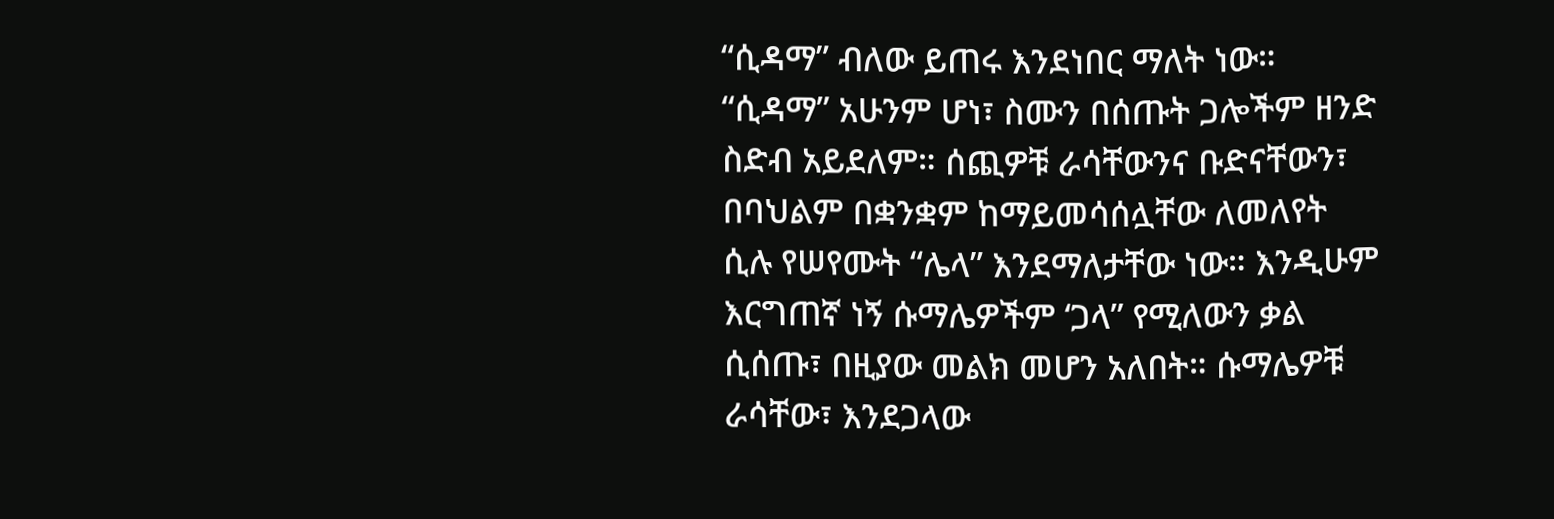“ሲዳማ” ብለው ይጠሩ እንደነበር ማለት ነው። “ሲዳማ” አሁንም ሆነ፣ ስሙን በሰጡት ጋሎችም ዘንድ ስድብ አይደለም። ሰጪዎቹ ራሳቸውንና ቡድናቸውን፣ በባህልም በቋንቋም ከማይመሳሰሏቸው ለመለየት ሲሉ የሠየሙት “ሌላ” እንደማለታቸው ነው። እንዲሁም እርግጠኛ ነኝ ሱማሌዎችም ‘ጋላ” የሚለውን ቃል ሲሰጡ፣ በዚያው መልክ መሆን አለበት። ሱማሌዎቹ ራሳቸው፣ እንደጋላው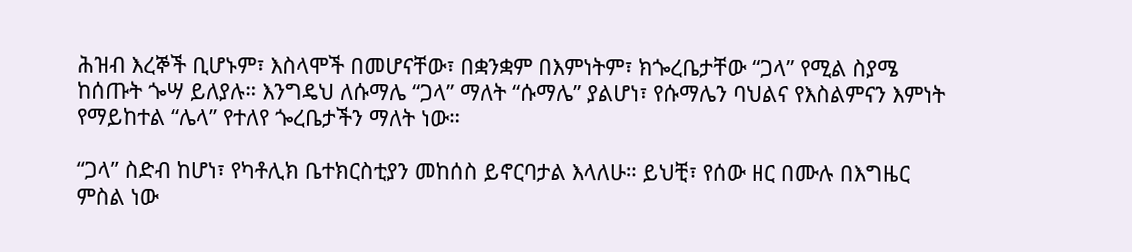ሕዝብ እረኞች ቢሆኑም፣ እስላሞች በመሆናቸው፣ በቋንቋም በእምነትም፣ ክጐረቤታቸው “ጋላ” የሚል ስያሜ ከሰጡት ጐሣ ይለያሉ። እንግዴህ ለሱማሌ “ጋላ” ማለት “ሱማሌ” ያልሆነ፣ የሱማሌን ባህልና የእስልምናን እምነት የማይከተል “ሌላ” የተለየ ጐረቤታችን ማለት ነው።

“ጋላ” ስድብ ከሆነ፣ የካቶሊክ ቤተክርስቲያን መከሰስ ይኖርባታል እላለሁ። ይህቺ፣ የሰው ዘር በሙሉ በእግዜር ምስል ነው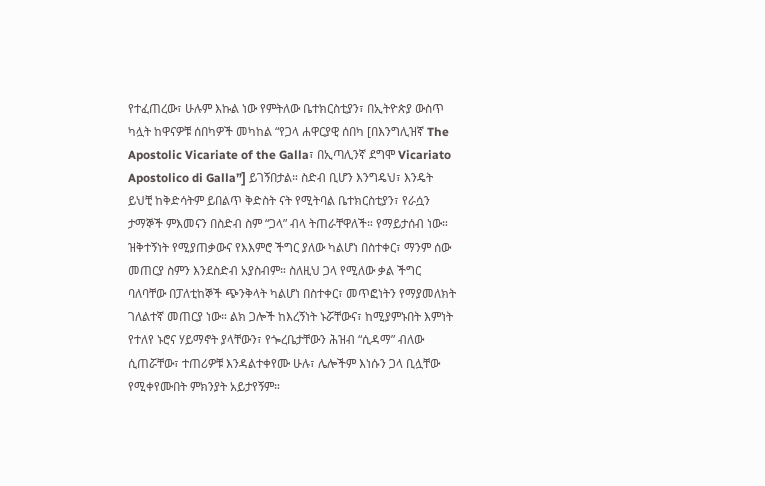የተፈጠረው፣ ሁሉም እኩል ነው የምትለው ቤተክርስቲያን፣ በኢትዮጵያ ውስጥ ካሏት ከዋናዎቹ ሰበካዎች መካከል “የጋላ ሐዋርያዊ ሰበካ [በእንግሊዝኛ The Apostolic Vicariate of the Galla፣ በኢጣሊንኛ ደግሞ Vicariato Apostolico di Galla”] ይገኝበታል። ስድብ ቢሆን እንግዴህ፣ እንዴት ይህቺ ከቅድሳትም ይበልጥ ቅድስት ናት የሚትባል ቤተክርስቲያን፣ የራሷን ታማኞች ምእመናን በስድብ ስም “ጋላ” ብላ ትጠራቸዋለች። የማይታሰብ ነው። ዝቅተኝነት የሚያጠቃውና የእእምሮ ችግር ያለው ካልሆነ በስተቀር፣ ማንም ሰው መጠርያ ስምን እንደስድብ አያስብም። ስለዚህ ጋላ የሚለው ቃል ችግር ባለባቸው በፓለቲከኞች ጭንቅላት ካልሆነ በስተቀር፣ መጥፎነትን የማያመለክት ገለልተኛ መጠርያ ነው። ልክ ጋሎች ከእረኝነት ኑሯቸውና፣ ከሚያምኑበት እምነት የተለየ ኑሮና ሃይማኖት ያላቸውን፣ የጐረቤታቸውን ሕዝብ “ሲዳማ” ብለው ሲጠሯቸው፣ ተጠሪዎቹ እንዳልተቀየሙ ሁሉ፣ ሌሎችም እነሱን ጋላ ቢሏቸው የሚቀየሙበት ምክንያት አይታየኝም።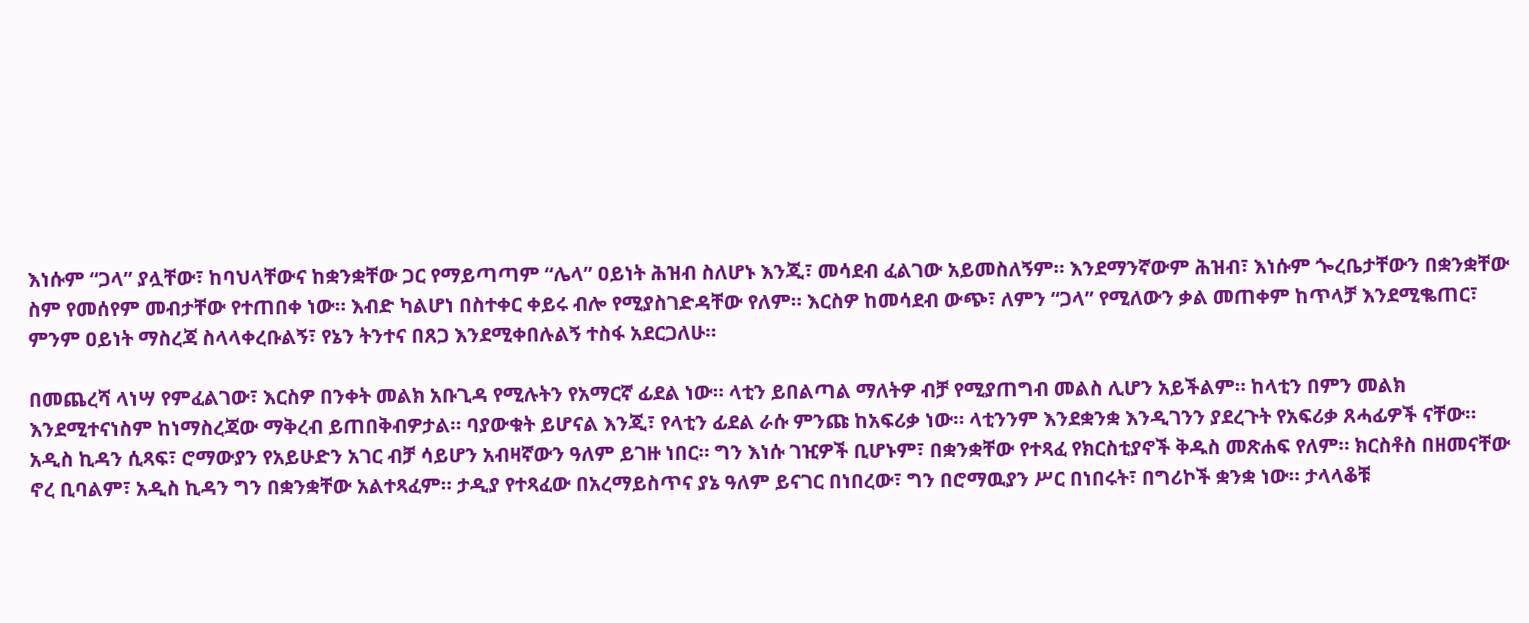እነሱም “ጋላ” ያሏቸው፣ ከባህላቸውና ከቋንቋቸው ጋር የማይጣጣም “ሌላ” ዐይነት ሕዝብ ስለሆኑ እንጂ፣ መሳደብ ፈልገው አይመስለኝም። እንደማንኛውም ሕዝብ፣ እነሱም ጐረቤታቸውን በቋንቋቸው ስም የመሰየም መብታቸው የተጠበቀ ነው። እብድ ካልሆነ በስተቀር ቀይሩ ብሎ የሚያስገድዳቸው የለም። እርስዎ ከመሳደብ ውጭ፣ ለምን “ጋላ” የሚለውን ቃል መጠቀም ከጥላቻ እንደሚቈጠር፣ ምንም ዐይነት ማስረጃ ስላላቀረቡልኝ፣ የኔን ትንተና በጸጋ እንደሚቀበሉልኝ ተስፋ አደርጋለሁ።

በመጨረሻ ላነሣ የምፈልገው፣ እርስዎ በንቀት መልክ አቡጊዳ የሚሉትን የአማርኛ ፊደል ነው። ላቲን ይበልጣል ማለትዎ ብቻ የሚያጠግብ መልስ ሊሆን አይችልም። ከላቲን በምን መልክ እንደሚተናነስም ከነማስረጃው ማቅረብ ይጠበቅብዎታል። ባያውቁት ይሆናል እንጂ፣ የላቲን ፊደል ራሱ ምንጩ ከአፍሪቃ ነው። ላቲንንም እንደቋንቋ እንዲገንን ያደረጉት የአፍሪቃ ጸሓፊዎች ናቸው። አዲስ ኪዳን ሲጻፍ፣ ሮማውያን የአይሁድን አገር ብቻ ሳይሆን አብዛኛውን ዓለም ይገዙ ነበር። ግን እነሱ ገዢዎች ቢሆኑም፣ በቋንቋቸው የተጻፈ የክርስቲያኖች ቅዱስ መጽሐፍ የለም። ክርስቶስ በዘመናቸው ኖረ ቢባልም፣ አዲስ ኪዳን ግን በቋንቋቸው አልተጻፈም። ታዲያ የተጻፈው በአረማይስጥና ያኔ ዓለም ይናገር በነበረው፣ ግን በሮማዉያን ሥር በነበሩት፣ በግሪኮች ቋንቋ ነው። ታላላቆቹ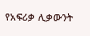የአፍሪቃ ሊቃውንት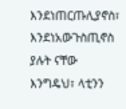እንደነጠርጡሊያኖስ፣ እንደነአውጉስጢኖስ ያሉት ናቸው እንግዴህ፣ ላቲንን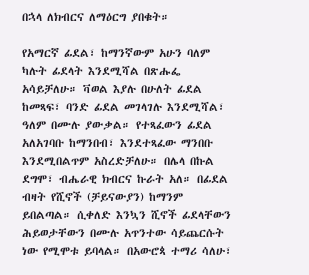በኋላ ለክብርና ለማዕርግ ያበቁት።

የአማርኛ ፊደል፣ ከማንኛውም አሁን ባለም ካሉት ፊደላት እንደሚሻል በጽሑፌ አሳይቻለሁ። ቫወል እያሉ በሁለት ፊደል ከመጻፍ፣ ባንድ ፊደል መገላገሉ እንደሚሻል፣ ዓለም በሙሉ ያውቃል። የተጻፈውን ፊደል አለአገባቡ ከማንበብ፣ እንደተጻፈው ማንበቡ እንደሚበልጥም አስረድቻለሁ። በሌላ በኩል ደግሞ፣ ብሔራዊ ክብርና ኩራት አለ። በፊደል ብዛት የሺኖች (ቻይናውያን) ከማንም ይበልጣል። ሲቀለድ እንኳን ሺኖች ፊደላቸውን ሕይወታቸውን በሙሉ አጥንተው ሳይጨርሱት ነው የሚሞቱ ይባላል። በአውሮጳ ተማሪ ሳለሁ፣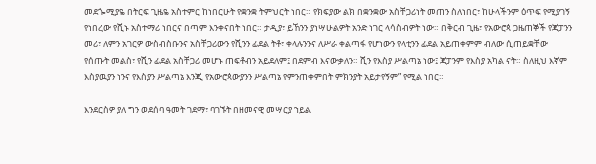መደጐሚያዬ በትርፍ ጊዜዬ አስተምር ከነበርሁት የቋንቋ ትምህርት ነበር። የክፍያው ልክ በቋንቋው አስቸጋሪነት መጠን ስለነበር፣ ከሁላችንም ዕጥፍ የሚያገኝ የነበረው የሺኑ አስተማሪ ነበርና በጣም እንቀናበት ነበር። ታዲያ፣ ይኸንን ያነሣሁልዎት አንድ ነገር ላሳስብዎት ነው። በቅርብ ጊዜ፣ የአውሮጳ ጋዜጠኞች የጃፓንን መሪ፣ ለምን አገርዎ ውስብስቡንና አስቸጋሪውን የሺንን ፊደል ትቶ፣ ቀላሉንንና ለሥራ ቀልጣፋ የሆነውን የላቲንን ፊደል አይጠቀምም ብለው ሲጠይቋቸው የሰጡት መልስ፣ የሺን ፊደል አስቸጋሪ መሆኑ ጠፍቶብን አይደለም፤ በደምብ እናውቃለን። ሺን የእስያ ሥልጣኔ ነው፤ ጃፓንም የእስያ አካል ናት። ስለዚህ እኛም እስያዉያን ነንና የእስያን ሥልጣኔ እንጂ የአውሮጳውያንን ሥልጣኔ የምንጠቀምበት ምክንያት አይታየኝም” የሚል ነበር።

እንደርስዎ ያለ ግን ወደሰባ ዓመት ገደማ፣ ባገኙት በዘመናዊ መሣርያ ኀይል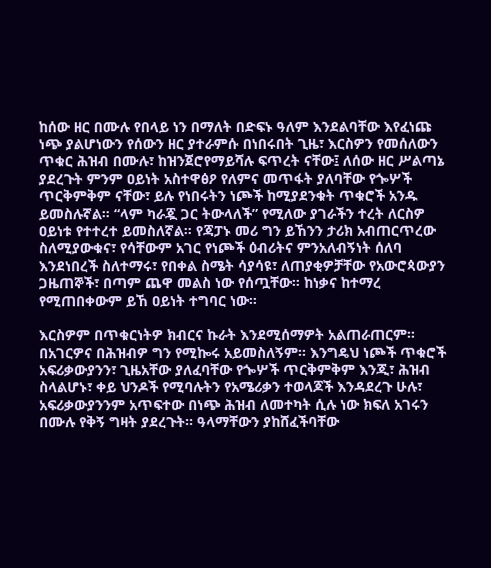ከሰው ዘር በሙሉ የበላይ ነን በማለት በድፍኑ ዓለም እንደልባቸው እየፈነጩ ነጭ ያልሆነውን የሰውን ዘር ያተራምሱ በነበሩበት ጊዜ፣ እርስዎን የመሰለውን ጥቁር ሕዝብ በሙሉ፣ ከዝንጀሮየማይሻሉ ፍጥረት ናቸው፤ ለሰው ዘር ሥልጣኔ ያደረጉት ምንም ዐይነት አስተዋፅዖ የለምና መጥፋት ያለባቸው የጐሦች ጥርቅምቅም ናቸው፣ ይሉ የነበሩትን ነጮች ከሚያደንቁት ጥቁሮች አንዱ ይመስሉኛል። “ላም ካራጇ ጋር ትውላለች” የሚለው ያገራችን ተረት ለርስዎ ዐይነቱ የተተረተ ይመስለኛል። የጃፓኑ መሪ ግን ይኸንን ታሪክ አብጠርጥረው ስለሚያውቁና፣ የሳቸውም አገር የነጮች ዕብሪትና ምንአለብኝነት ሰለባ እንደነበረች ስለተማሩ፣ የበቀል ስሜት ሳያሳዩ፣ ለጠያቂዎቻቸው የአውሮጳውያን ጋዜጠኞች፣ በጣም ጨዋ መልስ ነው የሰጧቸው። ከነቃና ከተማረ የሚጠበቀውም ይኸ ዐይነት ተግባር ነው።

እርስዎም በጥቁርነትዎ ክብርና ኩራት እንደሚሰማዎት አልጠራጠርም። በአገርዎና በሕዝብዎ ግን የሚኰሩ አይመስለኝም። እንግዴህ ነጮች ጥቁሮች አፍሪቃውያንን፣ ጊዜአቸው ያለፈባቸው የጐሦች ጥርቅምቅም እንጂ፣ ሕዝብ ስላልሆኑ፣ ቀይ ህንዶች የሚባሉትን የአሜሪቃን ተወላጆች እንዳደረጉ ሁሉ፣ አፍሪቃውያንንም አጥፍተው በነጭ ሕዝብ ለመተካት ሲሉ ነው ክፍለ አገሩን በሙሉ የቅኝ ግዛት ያደረጉት። ዓላማቸውን ያከሸፈችባቸው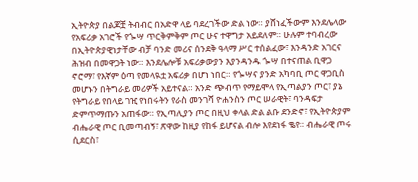ኢትዮጵያ በልጆቿ ትብብር በአድዋ ላይ ባደረገችው ድል ነው። ያሸነፈችውም እንደሌላው የአፍሪቃ አገሮች የጐሣ ጥርቅምቅም ጦር ሁና ተዋግታ አይደለም። ሁሉም ተባብረው በኢትዮጵያዊነታቸው ብቻ ባንድ መሪና ሰንደቅ ዓላማ ሥር ተሰልፈው፣ እንዳንድ አገርና ሕዝብ በመዋጋት ነው። እንደሌሎቹ አፍሪቃውያን እያንዳንዱ ጐሣ በተናጠል ቢዋጋ ኖሮማ፣ የእኛም ዕጣ የመላዪቷ አፍሪቃ በሆነ ነበር። የጐሣና ያንድ አካባቢ ጦር ዋጋቢስ መሆኑን በትግራይ መሪዎች አይተናል። አንድ ጭብጥ የማይሞላ የኢጣልያን ጦር፣ ያኔ የትግራይ የበላይ ገዢ የነበሩትን የራስ መንገሻ ዮሐንስን ጦር ሠራዊት፣ ባንዳፍታ ድምጥማጡን አጠፋው። የኢጣሊያን ጦር በዚህ ቀላል ድል ልቡ ደንድኖ፣ የኢትዮጵያም ብሔራዊ ጦር ቢመጣብኝ፣ ጽዋው ከዚያ የከፋ ይሆናል ብሎ እየደነፋ ቈየ። ብሔራዊ ጦሩ ሲደርስ፣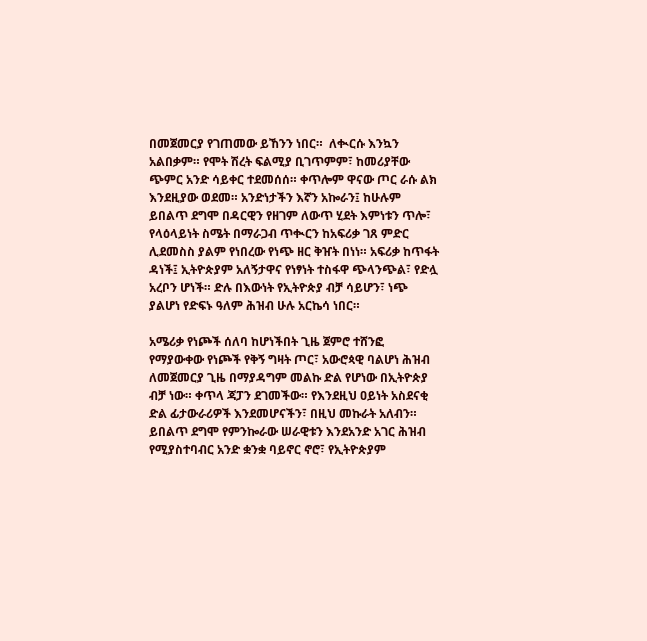በመጀመርያ የገጠመው ይኸንን ነበር።  ለቊርሱ እንኳን አልበቃም። የሞት ሽረት ፍልሚያ ቢገጥምም፣ ከመሪያቸው ጭምር አንድ ሳይቀር ተደመሰሰ። ቀጥሎም ዋናው ጦር ራሱ ልክ እንደዚያው ወደመ። አንድነታችን እኛን አኰራን፤ ከሁሉም ይበልጥ ደግሞ በዳርዊን የዘገም ለውጥ ሂደት እምነቱን ጥሎ፣ የላዕላይነት ስሜት በማራጋብ ጥቊርን ከአፍሪቃ ገጸ ምድር ሊደመስስ ያልም የነበረው የነጭ ዘር ቅዠት በነነ። አፍሪቃ ከጥፋት ዳነች፤ ኢትዮጵያም አለኝታዋና የነፃነት ተስፋዋ ጭላንጭል፣ የድሏ አረቦን ሆነች። ድሉ በእውነት የኢትዮጵያ ብቻ ሳይሆን፣ ነጭ ያልሆነ የድፍኑ ዓለም ሕዝብ ሁሉ አርኬሳ ነበር።

አሜሪቃ የነጮች ሰለባ ከሆነችበት ጊዜ ጀምሮ ተሸንፎ የማያውቀው የነጮች የቅኝ ግዛት ጦር፣ አውሮጳዊ ባልሆነ ሕዝብ ለመጀመርያ ጊዜ በማያዳግም መልኩ ድል የሆነው በኢትዮጵያ ብቻ ነው። ቀጥላ ጃፓን ደገመችው። የእንደዚህ ዐይነት አስደናቂ ድል ፊታውራሪዎች እንደመሆናችን፣ በዚህ መኩራት አለብን። ይበልጥ ደግሞ የምንኰራው ሠራዊቱን እንደአንድ አገር ሕዝብ የሚያስተባብር አንድ ቋንቋ ባይኖር ኖሮ፣ የኢትዮጵያም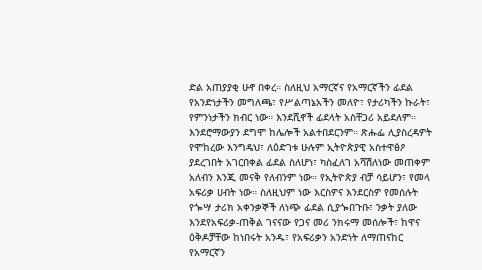ድል አጠያያቂ ሁኖ በቀረ። ስለዚህ አማርኛና የአማርኛችን ፊደል የአንድነታችን መግለጫ፣ የሥልጣኔአችን መለዮ፣ የታሪካችን ኩራት፣ የምንነታችን ክብር ነው። እንደሺኖች ፊደላት አስቸጋሪ አይደለም። እንደሮማውያን ደግሞ ከሌሎች አልተበደርንም። ጽሑፌ ሊያስረዳዎት የሞከረው እንግዴህ፣ ለዕድገቱ ሁሉም ኢትዮጵያዊ አስተዋፅዖ ያደረገበት አገርበቀል ፊደል ስለሆነ፣ ካስፈለገ አሻሽለነው መጠቀም አለብን እንጂ መናቅ የለብንም ነው። የኢትዮጵያ ብቻ ሳይሆን፣ የመላ አፍሪቃ ሀብት ነው። ስለዚህም ነው እርስዎና እንደርስዎ የመሰሉት የጐሣ ታሪክ አቀንቃኞች ለነጭ ፊደል ሲያጐበጉቡ፣ ንቃት ያለው እንደየአፍሪቃ-ጠቅል ገናናው የጋና መሪ ንክሩማ መሰሎች፣ ከዋና ዕቅዶቻቸው ከነበሩት አንዱ፣ የአፍሪቃን አንድነት ለማጠናከር የአማርኛን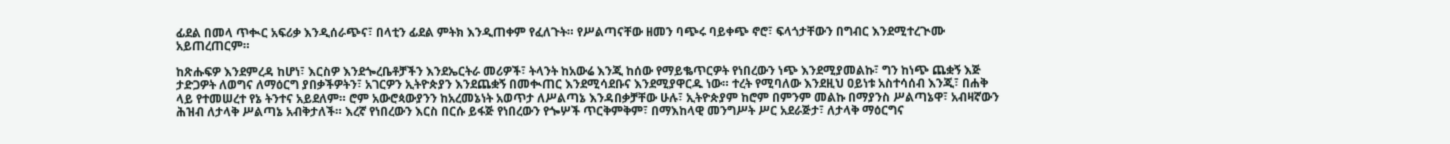ፊደል በመላ ጥቊር አፍሪቃ እንዲሰራጭና፣ በላቲን ፊደል ምትክ እንዲጠቀም የፈለጉት። የሥልጣናቸው ዘመን ባጭሩ ባይቀጭ ኖሮ፣ ፍላጎታቸውን በግብር እንደሚተረጒሙ አይጠረጠርም።

ከጽሑፍዎ እንደምረዳ ከሆነ፣ እርስዎ እንደጐረቤቶቻችን እንደኤርትራ መሪዎች፣ ትላንት ከአውሬ እንጂ ከሰው የማይቈጥርዎት የነበረውን ነጭ እንደሚያመልኩ፣ ግን ከነጭ ጨቋኝ እጅ ታድጋዎት ለወግና ለማዕርግ ያበቃችዎትን፣ አገርዎን ኢትዮጵያን እንደጨቋኝ በመቊጠር እንደሚሳደቡና እንደሚያዋርዱ ነው። ተረት የሚባለው እንደዚህ ዐይነቱ አስተሳሰብ እንጂ፣ በሐቅ ላይ የተመሠረተ የኔ ትንተና አይደለም። ሮም አውሮጳውያንን ከአረመኔነት አወጥታ ለሥልጣኔ እንዳበቃቻቸው ሁሉ፣ ኢትዮጵያም ከሮም በምንም መልኩ በማያንስ ሥልጣኔዋ፣ አብዛኛውን ሕዝብ ለታላቅ ሥልጣኔ አብቅታለች። እረኛ የነበረውን እርስ በርሱ ይፋጅ የነበረውን የጐሦች ጥርቅምቅም፣ በማእከላዊ መንግሥት ሥር አደራጅታ፣ ለታላቅ ማዕርግና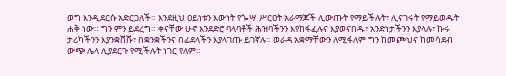ወግ እንዲደርሱ አድርጋለች። እንደዚህ ዐይነቱን እውነት የጐሣ ሥርዐት አራማጆች ሊውጡት የማይችሉት፣ ሊናገሩት የማይወዱት ሐቅ ነው። ግን ምን ይደረግ። ቀናቸው ሁኖ እንደድሮ ባላባቶች ሕዝባችንን እየከፋፈሉና እያወናበዱ፣ አንድነታችንን እያላሉ፣ ኩሩ ታሪካችንን እያንቋሸሹ፣ በቋንቋችንና በፊደላችን እያላገጡ ይገኛሉ። ወራዳ አቋማቸውን ለሚፋለም ግን ከመጮህና ከመሳደብ ውጭ ሌላ ሊያደርጉ የሚችሉት ነገር የለም።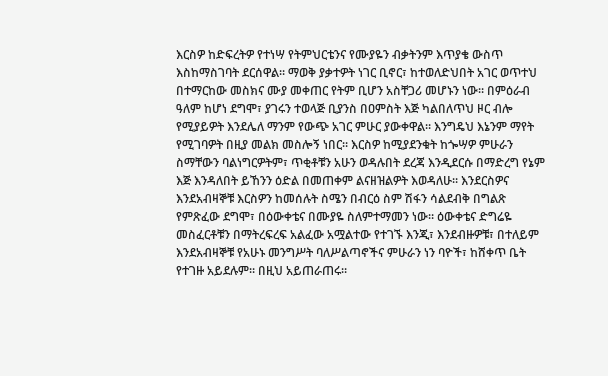እርስዎ ከድፍረትዎ የተነሣ የትምህርቴንና የሙያዬን ብቃትንም እጥያቄ ውስጥ እስከማስገባት ደርሰዋል። ማወቅ ያቃተዎት ነገር ቢኖር፣ ከተወለድህበት አገር ወጥተህ በተማርከው መስክና ሙያ መቀጠር የትም ቢሆን አስቸጋሪ መሆኑን ነው። በምዕራብ ዓለም ከሆነ ደግሞ፣ ያገሩን ተወላጅ ቢያንስ በዐምስት እጅ ካልበለጥህ ዞር ብሎ የሚያይዎት እንደሌለ ማንም የውጭ አገር ምሁር ያውቀዋል። እንግዴህ እኔንም ማየት የሚገባዎት በዚያ መልክ መስሎኝ ነበር። እርስዎ ከሚያደንቁት ከጐሣዎ ምሁራን ስማቸውን ባልነግርዎትም፣ ጥቂቶቹን አሁን ወዳሉበት ደረጃ እንዲደርሱ በማድረግ የኔም እጅ እንዳለበት ይኸንን ዕድል በመጠቀም ልናዘዝልዎት እወዳለሁ። እንደርስዎና እንደአብዛኞቹ እርስዎን ከመሰሉት ስሜን በብርዕ ስም ሽፋን ሳልደብቅ በግልጽ የምጽፈው ደግሞ፣ በዕውቀቴና በሙያዬ ስለምተማመን ነው። ዕውቀቴና ድግሬዬ መስፈርቶቹን በማትረፍረፍ አልፈው አሟልተው የተገኙ እንጂ፣ እንደብዙዎቹ፣ በተለይም እንደአብዛኞቹ የአሁኑ መንግሥት ባለሥልጣኖችና ምሁራን ነን ባዮች፣ ከሸቀጥ ቤት የተገዙ አይደሉም። በዚህ አይጠራጠሩ።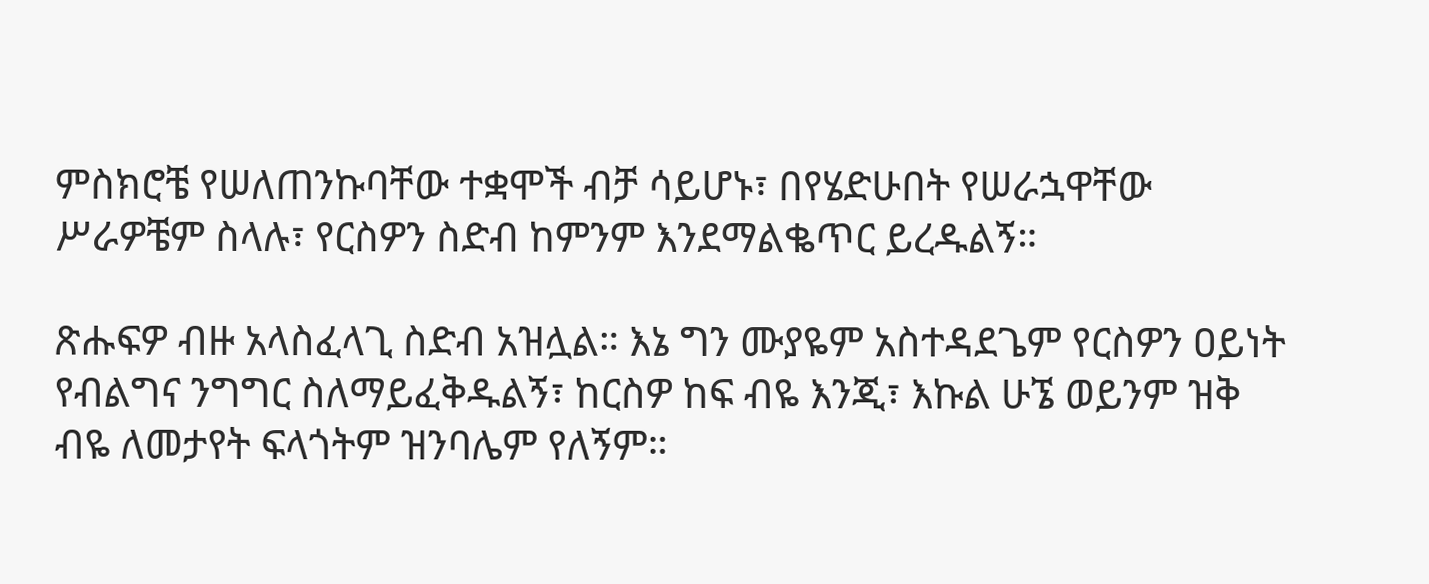ምስክሮቼ የሠለጠንኩባቸው ተቋሞች ብቻ ሳይሆኑ፣ በየሄድሁበት የሠራኋዋቸው ሥራዎቼም ስላሉ፣ የርስዎን ስድብ ከምንም እንደማልቈጥር ይረዱልኝ።

ጽሑፍዎ ብዙ አላስፈላጊ ስድብ አዝሏል። እኔ ግን ሙያዬም አስተዳደጌም የርስዎን ዐይነት የብልግና ንግግር ስለማይፈቅዱልኝ፣ ከርስዎ ከፍ ብዬ እንጂ፣ እኩል ሁኜ ወይንም ዝቅ ብዬ ለመታየት ፍላጎትም ዝንባሌም የለኝም።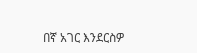በኛ አገር እንደርስዎ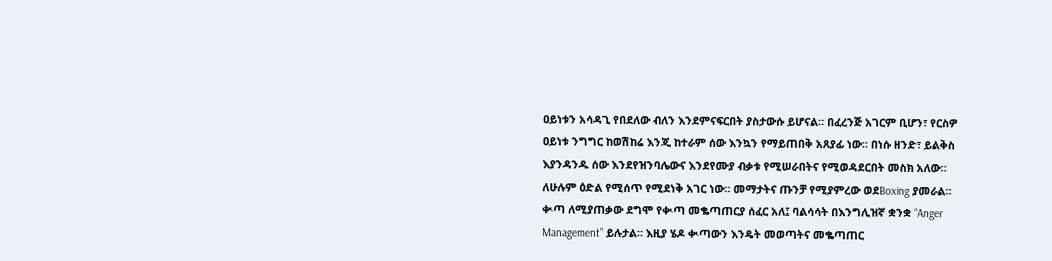ዐይነቱን አሳዳጊ የበደለው ብለን እንደምናፍርበት ያስታውሱ ይሆናል። በፈረንጅ አገርም ቢሆን፣ የርስዎ ዐይነቱ ንግግር ከወሽከሬ እንጂ ከተራም ሰው እንኳን የማይጠበቅ አጸያፊ ነው። በነሱ ዘንድ፣ ይልቅስ እያንዳንዱ ሰው እንደየዝንባሌውና እንደየሙያ ብቃቱ የሚሠራበትና የሚወዳደርበት መስክ አለው። ለሁሉም ዕድል የሚሰጥ የሚደነቅ አገር ነው። መማታትና ጡንቻ የሚያምረው ወደBoxing ያመራል። ቊጣ ለሚያጠቃው ደግሞ የቊጣ መቈጣጠርያ ሰፈር አለ፤ ባልሳሳት በእንግሊዝኛ ቋንቋ “Anger Management” ይሉታል። እዚያ ሄዶ ቊጣውን እንዴት መወጣትና መቈጣጠር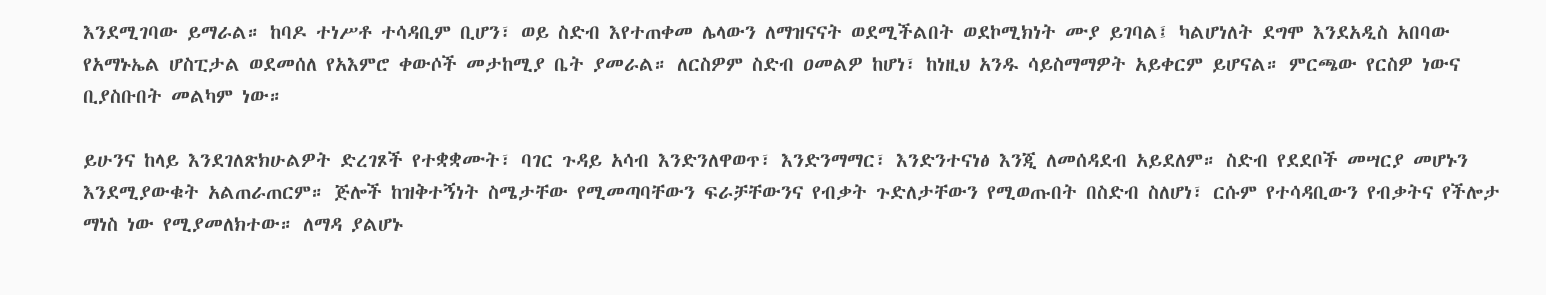እንደሚገባው ይማራል። ከባዶ ተነሥቶ ተሳዳቢም ቢሆን፣ ወይ ስድብ እየተጠቀመ ሌላውን ለማዝናናት ወደሚችልበት ወደኮሚክነት ሙያ ይገባል፤ ካልሆነለት ደግሞ እንደአዲስ አበባው የአማኑኤል ሆስፒታል ወደመሰለ የአእምሮ ቀውሶች መታከሚያ ቤት ያመራል። ለርስዎም ስድብ ዐመልዎ ከሆነ፣ ከነዚህ አንዱ ሳይስማማዎት አይቀርም ይሆናል። ምርጫው የርስዎ ነውና ቢያስቡበት መልካም ነው።

ይሁንና ከላይ እንደገለጽክሁልዎት ድረገጾች የተቋቋሙት፣ ባገር ጉዳይ አሳብ እንድንለዋወጥ፣ እንድንማማር፣ እንድንተናነፅ እንጂ ለመሰዳደብ አይደለም። ስድብ የደደቦች መሣርያ መሆኑን እንደሚያውቁት አልጠራጠርም። ጅሎች ከዝቅተኝነት ስሜታቸው የሚመጣባቸውን ፍራቻቸውንና የብቃት ጉድለታቸውን የሚወጡበት በስድብ ስለሆነ፣ ርሱም የተሳዳቢውን የብቃትና የችሎታ ማነስ ነው የሚያመለክተው። ለማዳ ያልሆኑ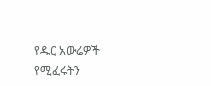የዱር አውሬዎች የሚፈሩትን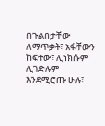በጉልበታቸው ለማጥቃት፣ አፋቸውን ከፍተው፣ ሊነክሱም ሊገድሉም እንደሚሮጡ ሁሉ፣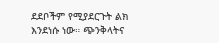ደደቦችም የሚያደርጉት ልክ እንደነሱ ነው። ጭንቅላትና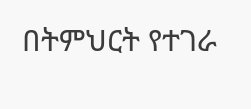በትምህርት የተገራ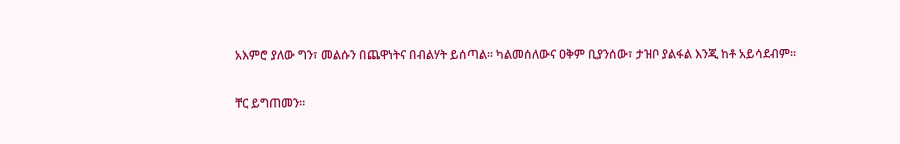አእምሮ ያለው ግን፣ መልሱን በጨዋነትና በብልሃት ይሰጣል። ካልመሰለውና ዐቅም ቢያንሰው፣ ታዝቦ ያልፋል እንጂ ከቶ አይሳደብም።

ቸር ይግጠመን።